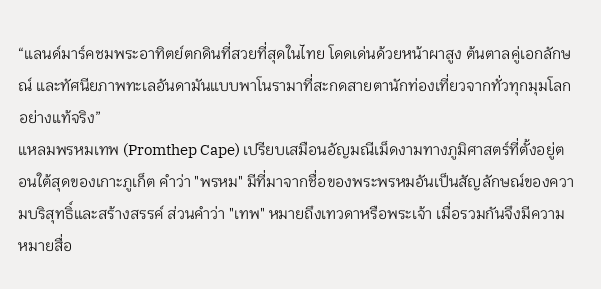“แลนด์มาร์คชมพระอาทิตย์ตกดินที่สวยที่สุดในไทย โดดเด่นด้วยหน้าผาสูง ต้นตาลคู่เอกลักษณ์ และทัศนียภาพทะเลอันดามันแบบพาโนรามาที่สะกดสายตานักท่องเที่ยวจากทั่วทุกมุมโลกอย่างแท้จริง”
แหลมพรหมเทพ (Promthep Cape) เปรียบเสมือนอัญมณีเม็ดงามทางภูมิศาสตร์ที่ตั้งอยู่ตอนใต้สุดของเกาะภูเก็ต คำว่า "พรหม" มีที่มาจากชื่อของพระพรหมอันเป็นสัญลักษณ์ของความบริสุทธิ์และสร้างสรรค์ ส่วนคำว่า "เทพ" หมายถึงเทวดาหรือพระเจ้า เมื่อรวมกันจึงมีความหมายสื่อ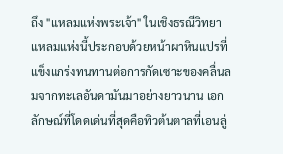ถึง "แหลมแห่งพระเจ้า" ในเชิงธรณีวิทยา แหลมแห่งนี้ประกอบด้วยหน้าผาหินแปรที่แข็งแกร่งทนทานต่อการกัดเซาะของคลื่นลมจากทะเลอันดามันมาอย่างยาวนาน เอกลักษณ์ที่โดดเด่นที่สุดคือทิวต้นตาลที่เอนลู่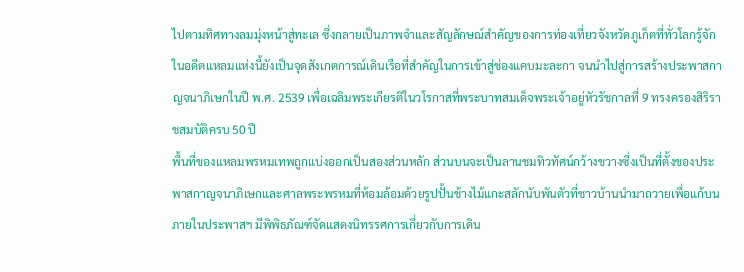ไปตามทิศทางลมมุ่งหน้าสู่ทะเล ซึ่งกลายเป็นภาพจำและสัญลักษณ์สำคัญของการท่องเที่ยวจังหวัดภูเก็ตที่ทั่วโลกรู้จัก ในอดีตแหลมแห่งนี้ยังเป็นจุดสังเกตการณ์เดินเรือที่สำคัญในการเข้าสู่ช่องแคบมะละกา จนนำไปสู่การสร้างประพาสกาญจนาภิเษกในปี พ.ศ. 2539 เพื่อเฉลิมพระเกียรติในวโรกาสที่พระบาทสมเด็จพระเจ้าอยู่หัวรัชกาลที่ 9 ทรงครองสิริราชสมบัติครบ 50 ปี
พื้นที่ของแหลมพรหมเทพถูกแบ่งออกเป็นสองส่วนหลัก ส่วนบนจะเป็นลานชมทิวทัศน์กว้างขวางซึ่งเป็นที่ตั้งของประพาสกาญจนาภิเษกและศาลพระพรหมที่ห้อมล้อมด้วยรูปปั้นช้างไม้แกะสลักนับพันตัวที่ชาวบ้านนำมาถวายเพื่อแก้บน ภายในประพาสฯ มีพิพิธภัณฑ์จัดแสดงนิทรรศการเกี่ยวกับการเดิน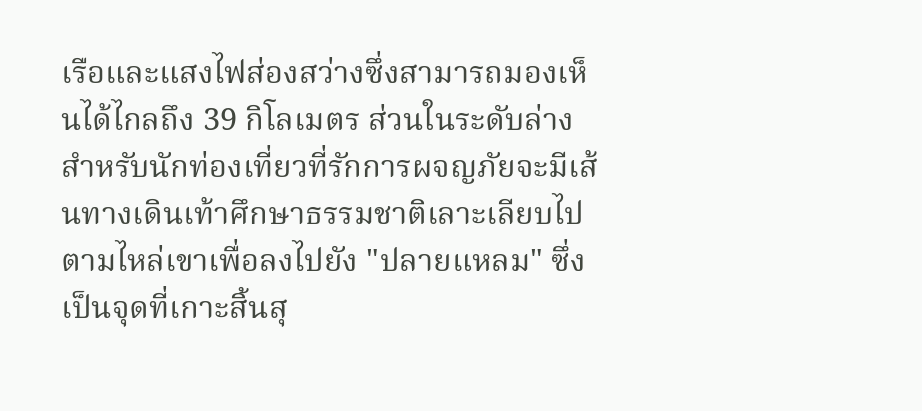เรือและแสงไฟส่องสว่างซึ่งสามารถมองเห็นได้ไกลถึง 39 กิโลเมตร ส่วนในระดับล่างสำหรับนักท่องเที่ยวที่รักการผจญภัยจะมีเส้นทางเดินเท้าศึกษาธรรมชาติเลาะเลียบไปตามไหล่เขาเพื่อลงไปยัง "ปลายแหลม" ซึ่งเป็นจุดที่เกาะสิ้นสุ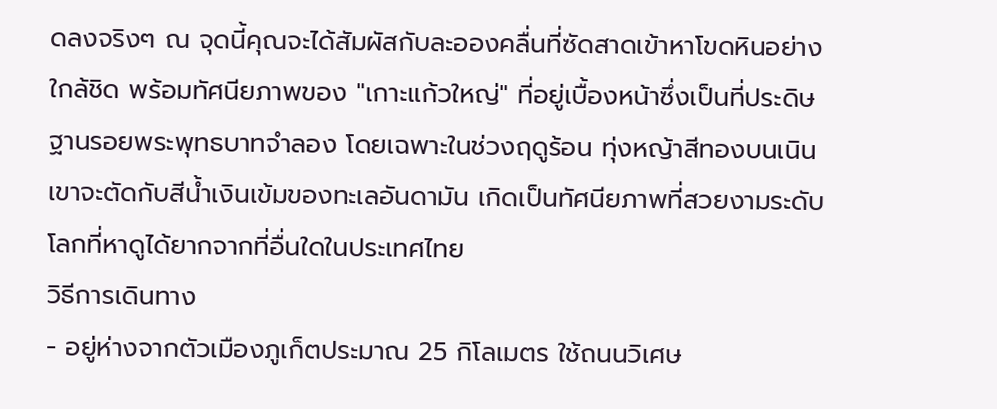ดลงจริงๆ ณ จุดนี้คุณจะได้สัมผัสกับละอองคลื่นที่ซัดสาดเข้าหาโขดหินอย่างใกล้ชิด พร้อมทัศนียภาพของ "เกาะแก้วใหญ่" ที่อยู่เบื้องหน้าซึ่งเป็นที่ประดิษฐานรอยพระพุทธบาทจำลอง โดยเฉพาะในช่วงฤดูร้อน ทุ่งหญ้าสีทองบนเนินเขาจะตัดกับสีน้ำเงินเข้มของทะเลอันดามัน เกิดเป็นทัศนียภาพที่สวยงามระดับโลกที่หาดูได้ยากจากที่อื่นใดในประเทศไทย
วิธีการเดินทาง
- อยู่ห่างจากตัวเมืองภูเก็ตประมาณ 25 กิโลเมตร ใช้ถนนวิเศษ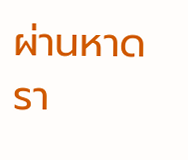ผ่านหาดรา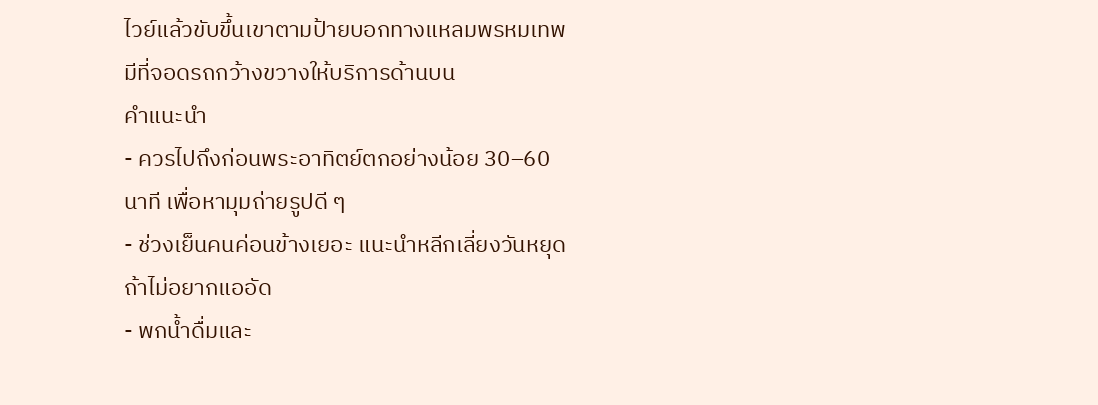ไวย์แล้วขับขึ้นเขาตามป้ายบอกทางแหลมพรหมเทพ มีที่จอดรถกว้างขวางให้บริการด้านบน
คำแนะนำ
- ควรไปถึงก่อนพระอาทิตย์ตกอย่างน้อย 30–60 นาที เพื่อหามุมถ่ายรูปดี ๆ
- ช่วงเย็นคนค่อนข้างเยอะ แนะนำหลีกเลี่ยงวันหยุดถ้าไม่อยากแออัด
- พกน้ำดื่มและ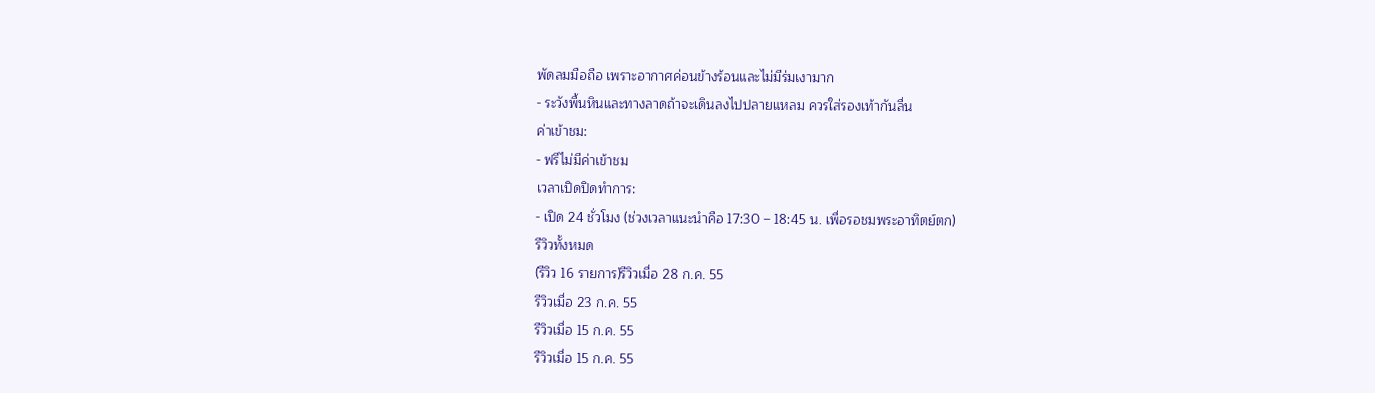พัดลมมือถือ เพราะอากาศค่อนข้างร้อนและไม่มีร่มเงามาก
- ระวังพื้นหินและทางลาดถ้าจะเดินลงไปปลายแหลม ควรใส่รองเท้ากันลื่น
ค่าเข้าชม:
- ฟรีไม่มีค่าเข้าชม
เวลาเปิดปิดทำการ:
- เปิด 24 ชั่วโมง (ช่วงเวลาแนะนำคือ 17:30 – 18:45 น. เพื่อรอชมพระอาทิตย์ตก)
รีวิวทั้งหมด
(รีวิว 16 รายการ)รีวิวเมื่อ 28 ก.ค. 55
รีวิวเมื่อ 23 ก.ค. 55
รีวิวเมื่อ 15 ก.ค. 55
รีวิวเมื่อ 15 ก.ค. 55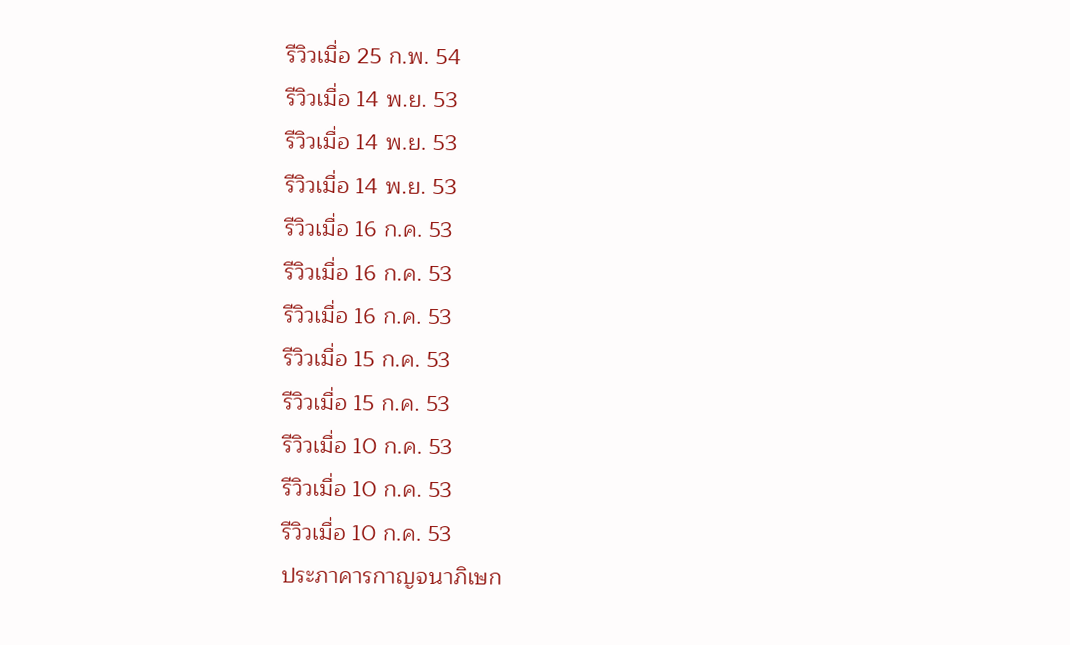รีวิวเมื่อ 25 ก.พ. 54
รีวิวเมื่อ 14 พ.ย. 53
รีวิวเมื่อ 14 พ.ย. 53
รีวิวเมื่อ 14 พ.ย. 53
รีวิวเมื่อ 16 ก.ค. 53
รีวิวเมื่อ 16 ก.ค. 53
รีวิวเมื่อ 16 ก.ค. 53
รีวิวเมื่อ 15 ก.ค. 53
รีวิวเมื่อ 15 ก.ค. 53
รีวิวเมื่อ 10 ก.ค. 53
รีวิวเมื่อ 10 ก.ค. 53
รีวิวเมื่อ 10 ก.ค. 53
ประภาคารกาญจนาภิเษก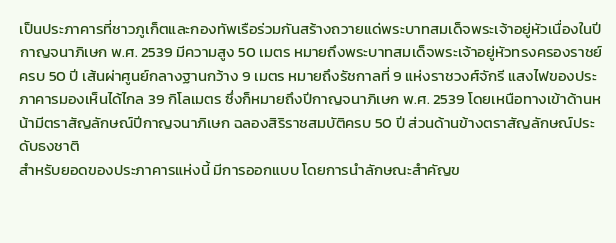เป็นประภาคารที่ชาวภูเก็ตและกองทัพเรือร่วมกันสร้างถวายแด่พระบาทสมเด็จพระเจ้าอยู่หัวเนื่องในปีกาญจนาภิเษก พ.ศ. 2539 มีความสูง 50 เมตร หมายถึงพระบาทสมเด็จพระเจ้าอยู่หัวทรงครองราชย์ครบ 50 ปี เส้นผ่าศูนย์กลางฐานกว้าง 9 เมตร หมายถึงรัชกาลที่ 9 แห่งราชวงศ์จักรี แสงไฟของประภาคารมองเห็นได้ไกล 39 กิโลเมตร ซึ่งก็หมายถึงปีกาญจนาภิเษก พ.ศ. 2539 โดยเหนือทางเข้าด้านหน้ามีตราสัญลักษณ์ปีกาญจนาภิเษก ฉลองสิริราชสมบัติครบ 50 ปี ส่วนด้านข้างตราสัญลักษณ์ประดับธงชาติ
สำหรับยอดของประภาคารแห่งนี้ มีการออกแบบ โดยการนำลักษณะสำคัญข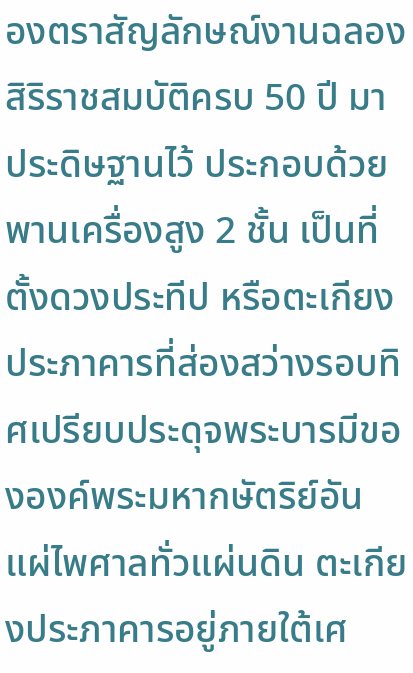องตราสัญลักษณ์งานฉลองสิริราชสมบัติครบ 50 ปี มาประดิษฐานไว้ ประกอบด้วย
พานเครื่องสูง 2 ชั้น เป็นที่ตั้งดวงประทีป หรือตะเกียงประภาคารที่ส่องสว่างรอบทิศเปรียบประดุจพระบารมีขององค์พระมหากษัตริย์อันแผ่ไพศาลทั่วแผ่นดิน ตะเกียงประภาคารอยู่ภายใต้เศ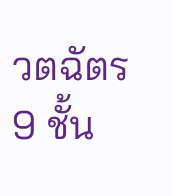วตฉัตร 9 ชั้น